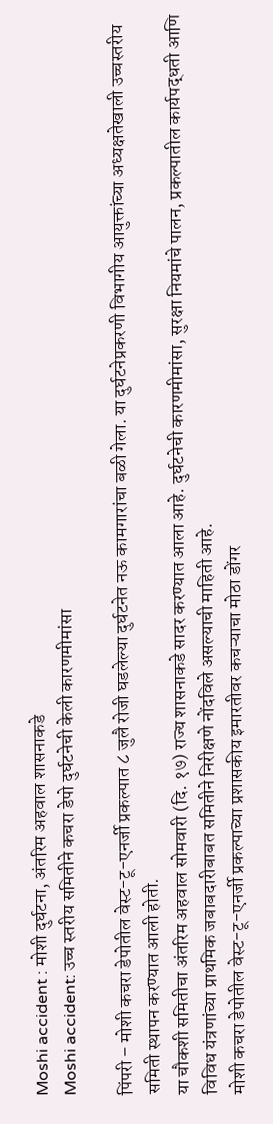Moshi accident : मोशी दुर्घटना, अंतरिम अहवाल शासनाकडे
Moshi accident: उच्च स्तरीय समितीने कचरा डेपो दुर्घटनेची केली कारणमीमांसा

पिंपरी – मोशी कचरा डेपोतील वेस्ट-टू-एनर्जी प्रकल्पात ८ जुलै रोजी घडलेल्या दुर्घटनेत नऊ कामगारांचा बळी गेला. या दुर्घटनेप्रकरणी विभागीय आयुक्तांच्या अध्यक्षतेखाली उच्चस्तरीय समिती स्थापन करण्यात आली होती.
या चौकशी समितीचा अंतरिम अहवाल सोमवारी (दि. १७) राज्य शासनाकडे सादर करण्यात आला आहे. दुर्घटनेची कारणमीमांसा, सुरक्षा नियमांचे पालन, प्रकल्पातील कार्यपद्धती आणि विविध यंत्रणांच्या प्राथमिक जबाबदारीबाबत समितीने निरीक्षणे नोंदविले असल्याची माहिती आहे.
मोशी कचरा डेपोतील वेस्ट-टू-एनर्जी प्रकल्पाच्या प्रशासकीय इमारतीवर कचऱ्याचा मोठा डोंगर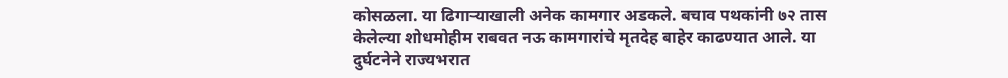कोसळला. या ढिगाऱ्याखाली अनेक कामगार अडकले. बचाव पथकांनी ७२ तास केलेल्या शोधमोहीम राबवत नऊ कामगारांचे मृतदेह बाहेर काढण्यात आले. या दुर्घटनेने राज्यभरात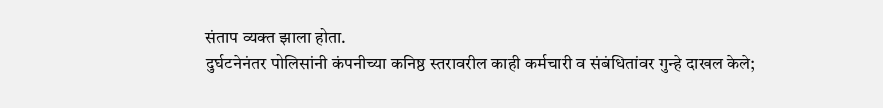संताप व्यक्त झाला होता.
दुर्घटनेनंतर पोलिसांनी कंपनीच्या कनिष्ठ स्तरावरील काही कर्मचारी व संबंधितांवर गुन्हे दाखल केले;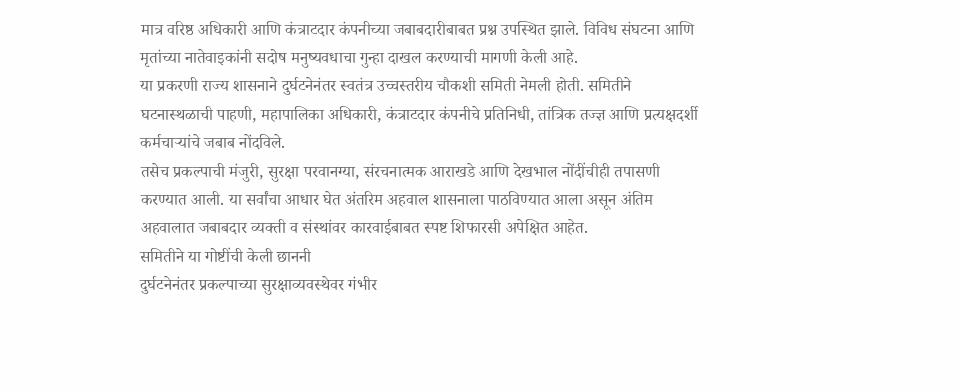मात्र वरिष्ठ अधिकारी आणि कंत्राटदार कंपनीच्या जबाबदारीबाबत प्रश्न उपस्थित झाले. विविध संघटना आणि मृतांच्या नातेवाइकांनी सदोष मनुष्यवधाचा गुन्हा दाखल करण्याची मागणी केली आहे.
या प्रकरणी राज्य शासनाने दुर्घटनेनंतर स्वतंत्र उच्चस्तरीय चौकशी समिती नेमली होती. समितीने घटनास्थळाची पाहणी, महापालिका अधिकारी, कंत्राटदार कंपनीचे प्रतिनिधी, तांत्रिक तज्ज्ञ आणि प्रत्यक्षदर्शी कर्मचाऱ्यांचे जबाब नोंदविले.
तसेच प्रकल्पाची मंजुरी, सुरक्षा परवानग्या, संरचनात्मक आराखडे आणि देखभाल नोंदींचीही तपासणी करण्यात आली. या सर्वांचा आधार घेत अंतरिम अहवाल शासनाला पाठविण्यात आला असून अंतिम अहवालात जबाबदार व्यक्ती व संस्थांवर कारवाईबाबत स्पष्ट शिफारसी अपेक्षित आहेत.
समितीने या गोष्टींची केली छाननी
दुर्घटनेनंतर प्रकल्पाच्या सुरक्षाव्यवस्थेवर गंभीर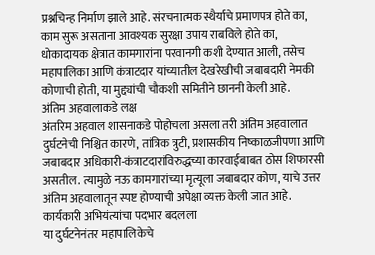प्रश्नचिन्ह निर्माण झाले आहे. संरचनात्मक स्थैर्याचे प्रमाणपत्र होते का, काम सुरू असताना आवश्यक सुरक्षा उपाय राबविले होते का, धोकादायक क्षेत्रात कामगारांना परवानगी कशी देण्यात आली, तसेच महापालिका आणि कंत्राटदार यांच्यातील देखरेखीची जबाबदारी नेमकी कोणाची होती, या मुद्द्यांची चौकशी समितीने छाननी केली आहे.
अंतिम अहवालाकडे लक्ष
अंतरिम अहवाल शासनाकडे पोहोचला असला तरी अंतिम अहवालात दुर्घटनेची निश्चित कारणे, तांत्रिक त्रुटी, प्रशासकीय निष्काळजीपणा आणि जबाबदार अधिकारी-कंत्राटदारांविरुद्धच्या कारवाईबाबत ठोस शिफारसी असतील. त्यामुळे नऊ कामगारांच्या मृत्यूला जबाबदार कोण, याचे उत्तर अंतिम अहवालातून स्पष्ट होण्याची अपेक्षा व्यक्त केली जात आहे.
कार्यकारी अभियंत्यांचा पदभार बदलला
या दुर्घटनेनंतर महापालिकेचे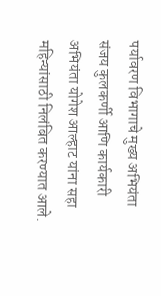पर्यावरण विभागाचे मुख्य अभियंता संजय कुलकर्णी आणि कार्यकारी अभियंता योगेश आल्हाट यांना सहा महिन्यांसाठी निलंबित करण्यात आले.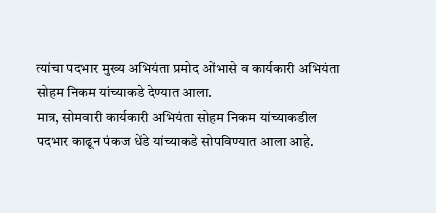त्यांचा पदभार मुख्य अभियंता प्रमोद ओंभासे व कार्यकारी अभियंता सोहम निकम यांच्याकडे देण्यात आला.
मात्र, सोमवारी कार्यकारी अभियंता सोहम निकम यांच्याकडील पदभार काढून पंकज धेंडे यांच्याकडे सोपविण्यात आला आहे.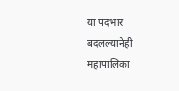या पदभार बदलल्यानेही महापालिका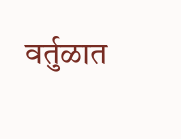वर्तुळात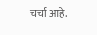चर्चा आहे.